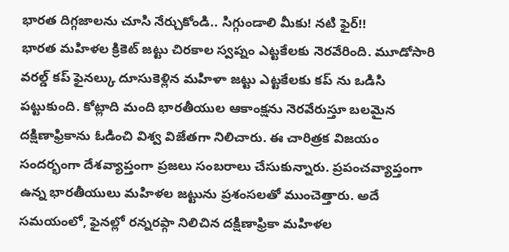భారత దిగ్గజాలను చూసి నేర్చుకోండి.. సిగ్గుండాలి మీకు! నటి ఫైర్!!
భారత మహిళల క్రికెట్ జట్టు చిరకాల స్వప్నం ఎట్టకేలకు నెరవేరింది. మూడోసారి వరల్డ్ కప్ ఫైనల్కు దూసుకెళ్లిన మహిళా జట్టు ఎట్టకేలకు కప్ ను ఒడిసి పట్టుకుంది. కోట్లాది మంది భారతీయుల ఆకాంక్షను నెరవేరుస్తూ బలమైన దక్షిణాఫ్రికాను ఓడించి విశ్వ విజేతగా నిలిచారు. ఈ చారిత్రక విజయం సందర్భంగా దేశవ్యాప్తంగా ప్రజలు సంబరాలు చేసుకున్నారు. ప్రపంచవ్యాప్తంగా ఉన్న భారతీయులు మహిళల జట్టును ప్రశంసలతో ముంచెత్తారు. అదే సమయంలో, ఫైనల్లో రన్నరప్గా నిలిచిన దక్షిణాఫ్రికా మహిళల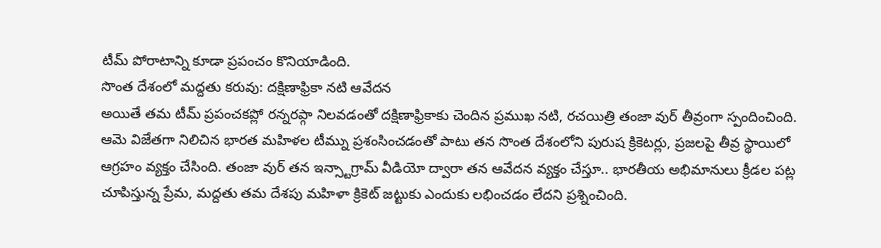టీమ్ పోరాటాన్ని కూడా ప్రపంచం కొనియాడింది.
సొంత దేశంలో మద్దతు కరువు: దక్షిణాఫ్రికా నటి ఆవేదన
అయితే తమ టీమ్ ప్రపంచకప్లో రన్నరప్గా నిలవడంతో దక్షిణాఫ్రికాకు చెందిన ప్రముఖ నటి, రచయిత్రి తంజా వుర్ తీవ్రంగా స్పందించింది. ఆమె విజేతగా నిలిచిన భారత మహిళల టీమ్ను ప్రశంసించడంతో పాటు తన సొంత దేశంలోని పురుష క్రికెటర్లు, ప్రజలపై తీవ్ర స్థాయిలో ఆగ్రహం వ్యక్తం చేసింది. తంజా వుర్ తన ఇన్స్టాగ్రామ్ వీడియో ద్వారా తన ఆవేదన వ్యక్తం చేస్తూ.. భారతీయ అభిమానులు క్రీడల పట్ల చూపిస్తున్న ప్రేమ, మద్దతు తమ దేశపు మహిళా క్రికెట్ జట్టుకు ఎందుకు లభించడం లేదని ప్రశ్నించింది.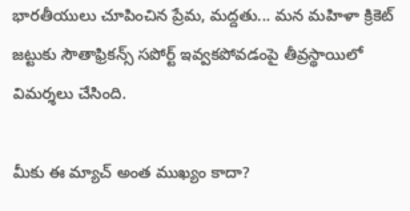భారతీయులు చూపించిన ప్రేమ, మద్దతు... మన మహిళా క్రికెట్ జట్టుకు సౌతాఫ్రికన్స్ సపోర్ట్ ఇవ్వకపోవడంపై తీవ్రస్థాయిలో విమర్శలు చేసింది.

మీకు ఈ మ్యాచ్ అంత ముఖ్యం కాదా?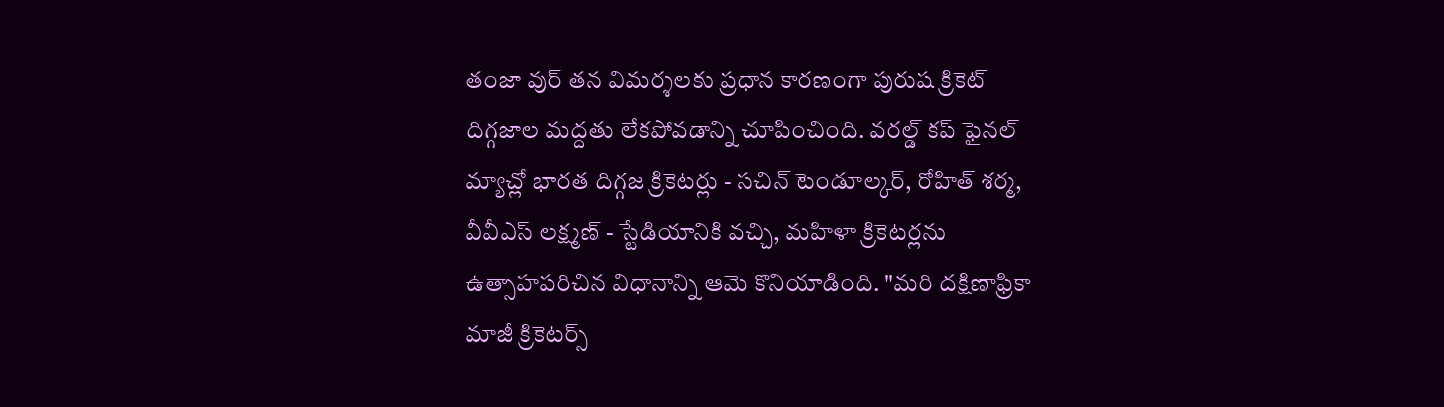తంజా వుర్ తన విమర్శలకు ప్రధాన కారణంగా పురుష క్రికెట్ దిగ్గజాల మద్దతు లేకపోవడాన్ని చూపించింది. వరల్డ్ కప్ ఫైనల్ మ్యాచ్లో భారత దిగ్గజ క్రికెటర్లు - సచిన్ టెండూల్కర్, రోహిత్ శర్మ, వీవీఎస్ లక్ష్మణ్ - స్టేడియానికి వచ్చి, మహిళా క్రికెటర్లను ఉత్సాహపరిచిన విధానాన్ని ఆమె కొనియాడింది. "మరి దక్షిణాఫ్రికా మాజీ క్రికెటర్స్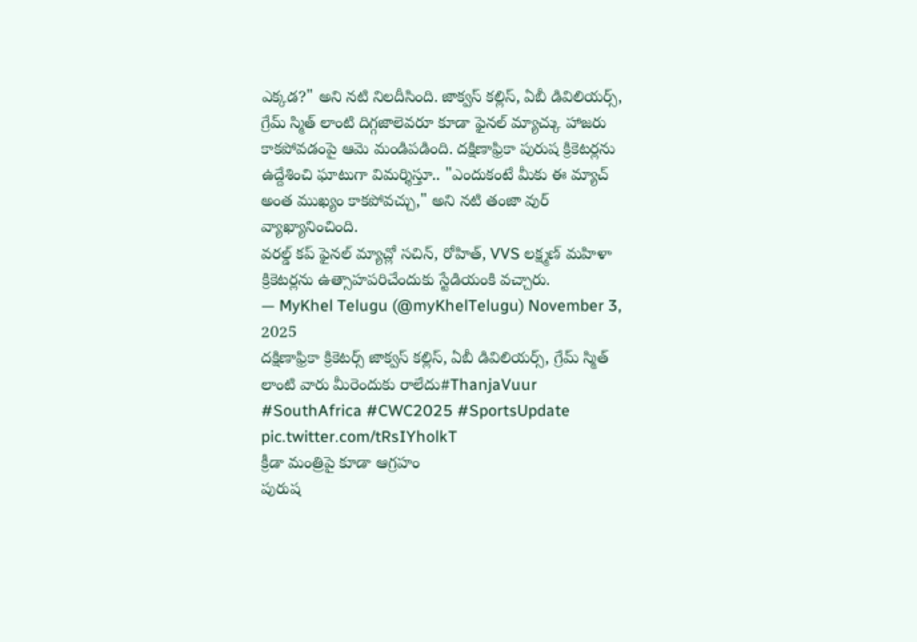ఎక్కడ?" అని నటి నిలదీసింది. జాక్వస్ కల్లిస్, ఏబీ డివిలియర్స్, గ్రేమ్ స్మిత్ లాంటి దిగ్గజాలెవరూ కూడా ఫైనల్ మ్యాచ్కు హాజరు కాకపోవడంపై ఆమె మండిపడింది. దక్షిణాఫ్రికా పురుష క్రికెటర్లను ఉద్దేశించి ఘాటుగా విమర్శిస్తూ.. "ఎందుకంటే మీకు ఈ మ్యాచ్ అంత ముఖ్యం కాకపోవచ్చు," అని నటి తంజా వుర్ వ్యాఖ్యానించింది.
వరల్డ్ కప్ ఫైనల్ మ్యాచ్లో సచిన్, రోహిత్, VVS లక్ష్మణ్ మహిళా క్రికెటర్లను ఉత్సాహపరిచేందుకు స్టేడియంకి వచ్చారు.
— MyKhel Telugu (@myKhelTelugu) November 3, 2025
దక్షిణాఫ్రికా క్రికెటర్స్ జాక్వస్ కల్లిస్, ఏబీ డివిలియర్స్, గ్రేమ్ స్మిత్ లాంటి వారు మీరెందుకు రాలేదు#ThanjaVuur #SouthAfrica #CWC2025 #SportsUpdate pic.twitter.com/tRsIYholkT
క్రీడా మంత్రిపై కూడా ఆగ్రహం
పురుష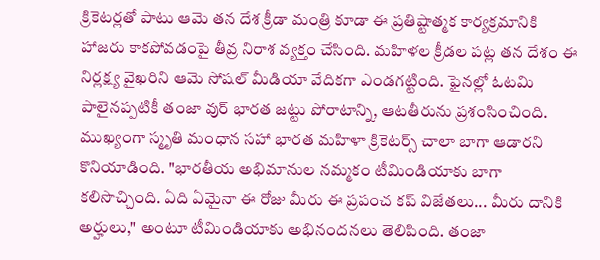క్రికెటర్లతో పాటు ఆమె తన దేశ క్రీడా మంత్రి కూడా ఈ ప్రతిష్టాత్మక కార్యక్రమానికి హాజరు కాకపోవడంపై తీవ్ర నిరాశ వ్యక్తం చేసింది. మహిళల క్రీడల పట్ల తన దేశం ఈ నిర్లక్ష్య వైఖరిని ఆమె సోషల్ మీడియా వేదికగా ఎండగట్టింది. ఫైనల్లో ఓటమి పాలైనప్పటికీ తంజా వుర్ భారత జట్టు పోరాటాన్ని, ఆటతీరును ప్రశంసించింది. ముఖ్యంగా స్మృతి మంధాన సహా భారత మహిళా క్రికెటర్స్ చాలా బాగా ఆడారని కొనియాడింది. "భారతీయ అభిమానుల నమ్మకం టీమిండియాకు బాగా కలిసొచ్చింది. ఏది ఏమైనా ఈ రోజు మీరు ఈ ప్రపంచ కప్ విజేతలు... మీరు దానికి అర్హులు," అంటూ టీమిండియాకు అభినందనలు తెలిపింది. తంజా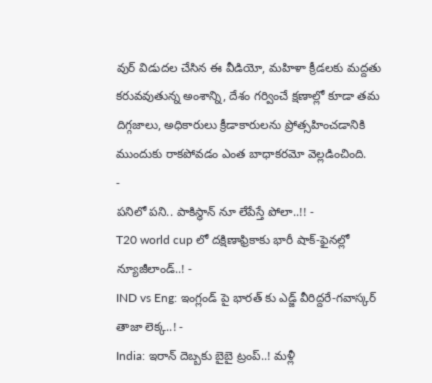వుర్ విడుదల చేసిన ఈ వీడియో, మహిళా క్రీడలకు మద్దతు కరువవుతున్న అంశాన్ని, దేశం గర్వించే క్షణాల్లో కూడా తమ దిగ్గజాలు, అధికారులు క్రీడాకారులను ప్రోత్సహించడానికి ముందుకు రాకపోవడం ఎంత బాధాకరమో వెల్లడించింది.
-
పనిలో పని.. పాకిస్థాన్ నూ లేపేస్తే పోలా..!! -
T20 world cup లో దక్షిణాఫ్రికాకు భారీ షాక్-ఫైనల్లో న్యూజీలాండ్..! -
IND vs Eng: ఇంగ్లండ్ పై భారత్ కు ఎడ్జ్ వీరిద్దరే-గవాస్కర్ తాజా లెక్క..! -
India: ఇరాన్ దెబ్బకు బైబై ట్రంప్..! మళ్లీ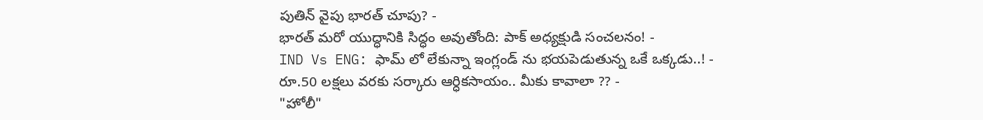పుతిన్ వైపు భారత్ చూపు? -
భారత్ మరో యుద్ధానికి సిద్ధం అవుతోంది: పాక్ అధ్యక్షుడి సంచలనం! -
IND Vs ENG: ఫామ్ లో లేకున్నా ఇంగ్లండ్ ను భయపెడుతున్న ఒకే ఒక్కడు..! -
రూ.50 లక్షలు వరకు సర్కారు ఆర్ధికసాయం.. మీకు కావాలా ?? -
"హోలీ"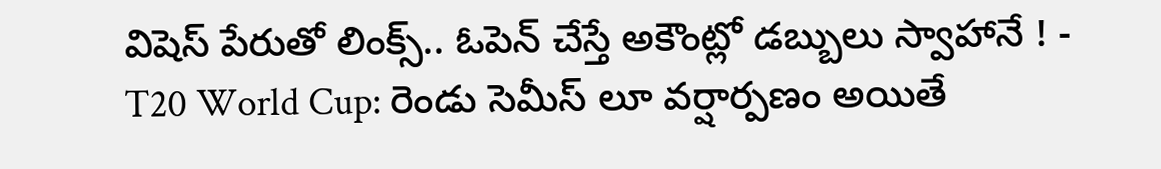విషెస్ పేరుతో లింక్స్.. ఓపెన్ చేస్తే అకౌంట్లో డబ్బులు స్వాహానే ! -
T20 World Cup: రెండు సెమీస్ లూ వర్షార్పణం అయితే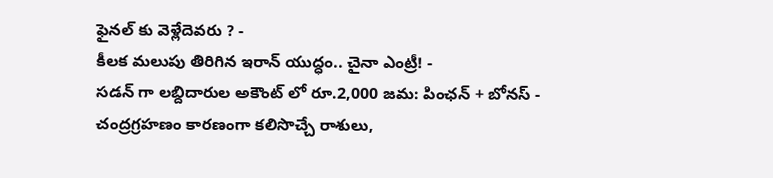ఫైనల్ కు వెళ్లేదెవరు ? -
కీలక మలుపు తిరిగిన ఇరాన్ యుద్ధం.. చైనా ఎంట్రీ! -
సడన్ గా లబ్దిదారుల అకౌంట్ లో రూ.2,000 జమ: పింఛన్ + బోనస్ -
చంద్రగ్రహణం కారణంగా కలిసొచ్చే రాశులు,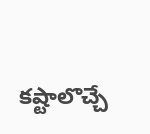కష్టాలొచ్చే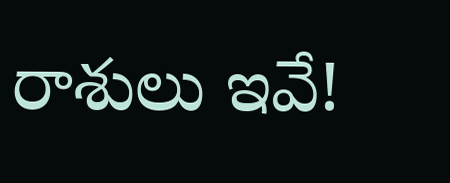రాశులు ఇవే!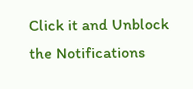Click it and Unblock the Notifications